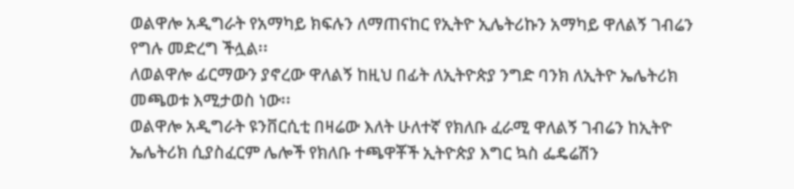ወልዋሎ አዲግራት የአማካይ ክፍሉን ለማጠናከር የኢትዮ ኢሌትሪኩን አማካይ ዋለልኝ ገብሬን የግሉ መድረግ ችሏል፡፡
ለወልዋሎ ፊርማውን ያኖረው ዋለልኝ ከዚህ በፊት ለኢትዮጵያ ንግድ ባንክ ለኢትዮ ኤሌትሪክ መጫወቱ እሚታወስ ነው፡፡
ወልዋሎ አዲግራት ዩንቨርሲቲ በዛሬው እለት ሁለተኛ የክለቡ ፈራሚ ዋለልኝ ገብሬን ከኢትዮ ኤሌትሪክ ሲያስፈርም ሌሎች የክለቡ ተጫዋቾች ኢትዮጵያ እግር ኳስ ፌዴሬሽን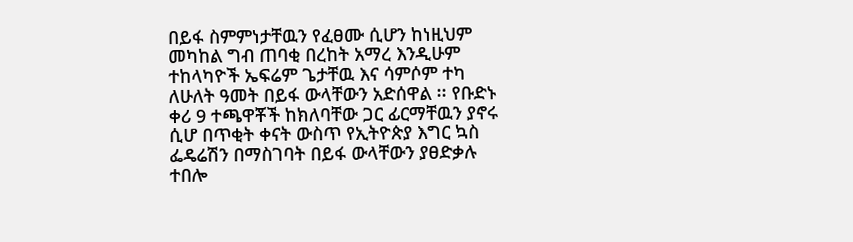በይፋ ስምምነታቸዉን የፈፀሙ ሲሆን ከነዚህም መካከል ግብ ጠባቂ በረከት አማረ እንዲሁም ተከላካዮች ኤፍሬም ጌታቸዉ እና ሳምሶም ተካ ለሁለት ዓመት በይፋ ውላቸውን አድሰዋል ፡፡ የቡድኑ ቀሪ 9 ተጫዋቾች ከክለባቸው ጋር ፊርማቸዉን ያኖሩ ሲሆ በጥቂት ቀናት ውስጥ የኢትዮጵያ እግር ኳስ ፌዴሬሽን በማስገባት በይፋ ውላቸውን ያፀድቃሉ ተበሎ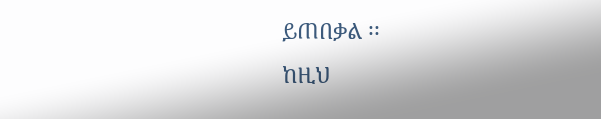ይጠበቃል ፡፡
ከዚህ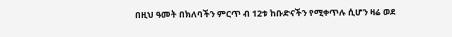በዚህ ዓመት በክለባችን ምርጥ ብ 12ቱ ከቡድናችን የሚቀጥሉ ሲሆን ዛሬ ወደ